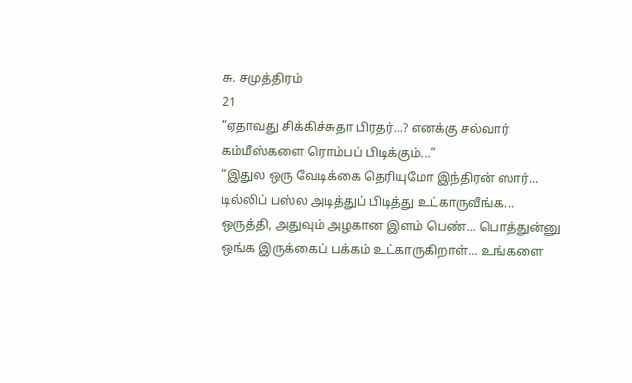சு. சமுத்திரம்
21
“ஏதாவது சிக்கிச்சுதா பிரதர்...? எனக்கு சல்வார் கம்மீஸ்களை ரொம்பப் பிடிக்கும்...”
“இதுல ஒரு வேடிக்கை தெரியுமோ இந்திரன் ஸார்... டில்லிப் பஸ்ல அடித்துப் பிடித்து உட்காருவீங்க... ஒருத்தி, அதுவும் அழகான இளம் பெண்... பொத்துன்னு ஒங்க இருக்கைப் பக்கம் உட்காருகிறாள்... உங்களை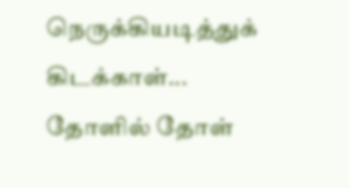நெருக்கியடித்துக் கிடக்காள்... தோளில் தோள்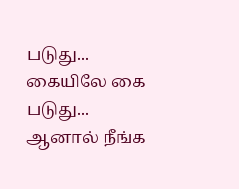படுது... கையிலே கை படுது... ஆனால் நீங்க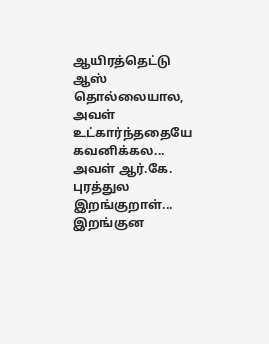ஆயிரத்தெட்டு ஆஸ் தொல்லையால, அவள் உட்கார்ந்ததையே கவனிக்கல... அவள் ஆர்.கே. புரத்துல இறங்குறாள்... இறங்குன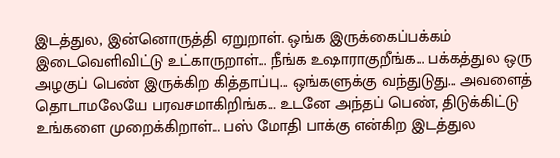இடத்துல, இன்னொருத்தி ஏறுறாள். ஒங்க இருக்கைப்பக்கம் இடைவெளிவிட்டு உட்காருறாள்... நீங்க உஷாராகுறீங்க... பக்கத்துல ஒரு அழகுப் பெண் இருக்கிற கித்தாப்பு... ஒங்களுக்கு வந்துடுது... அவளைத் தொடாமலேயே பரவசமாகிறிங்க... உடனே அந்தப் பெண், திடுக்கிட்டு உங்களை முறைக்கிறாள்... பஸ் மோதி பாக்கு என்கிற இடத்துல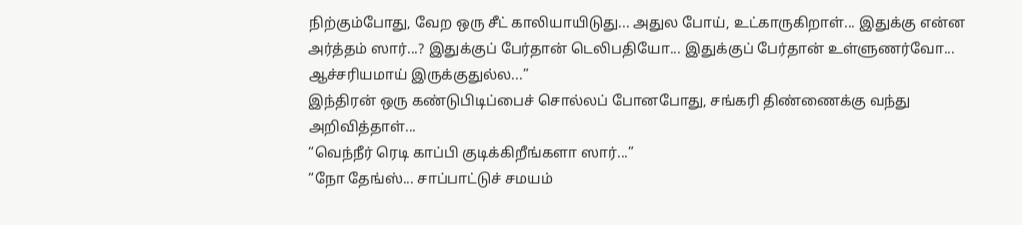நிற்கும்போது, வேற ஒரு சீட் காலியாயிடுது... அதுல போய், உட்காருகிறாள்... இதுக்கு என்ன அர்த்தம் ஸார்...? இதுக்குப் பேர்தான் டெலிபதியோ... இதுக்குப் பேர்தான் உள்ளுணர்வோ... ஆச்சரியமாய் இருக்குதுல்ல...”
இந்திரன் ஒரு கண்டுபிடிப்பைச் சொல்லப் போனபோது, சங்கரி திண்ணைக்கு வந்து அறிவித்தாள்...
“வெந்நீர் ரெடி காப்பி குடிக்கிறீங்களா ஸார்...”
“நோ தேங்ஸ்... சாப்பாட்டுச் சமயம்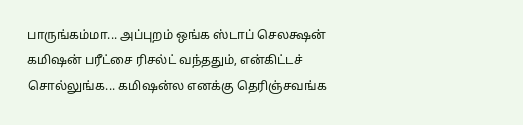பாருங்கம்மா... அப்புறம் ஒங்க ஸ்டாப் செலக்ஷன் கமிஷன் பரீட்சை ரிசல்ட் வந்ததும், என்கிட்டச் சொல்லுங்க... கமிஷன்ல எனக்கு தெரிஞ்சவங்க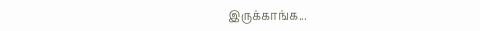இருக்காங்க...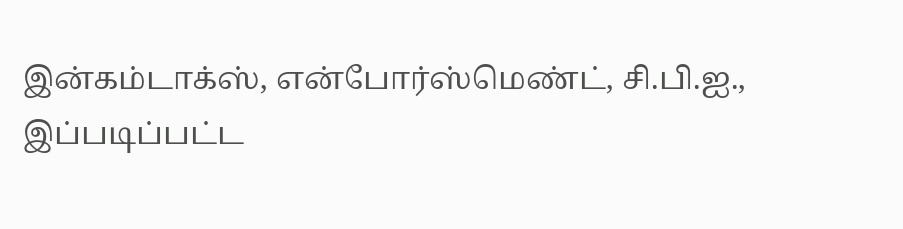இன்கம்டாக்ஸ், என்போர்ஸ்மெண்ட், சி.பி.ஐ., இப்படிப்பட்ட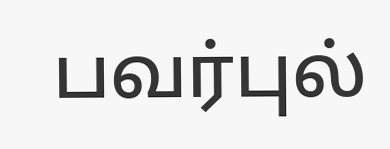பவர்புல்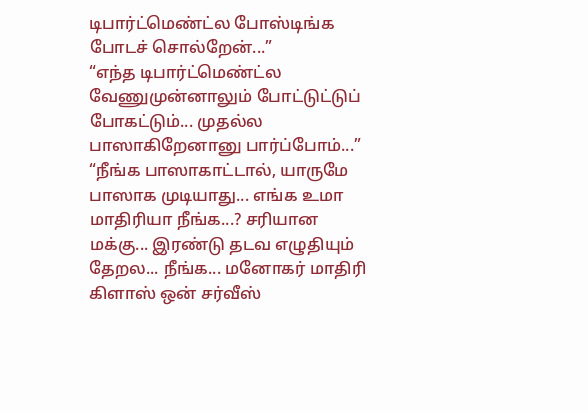டிபார்ட்மெண்ட்ல போஸ்டிங்க போடச் சொல்றேன்...”
“எந்த டிபார்ட்மெண்ட்ல வேணுமுன்னாலும் போட்டுட்டுப் போகட்டும்... முதல்ல பாஸாகிறேனானு பார்ப்போம்...”
“நீங்க பாஸாகாட்டால், யாருமே பாஸாக முடியாது... எங்க உமா மாதிரியா நீங்க...? சரியான மக்கு... இரண்டு தடவ எழுதியும் தேறல... நீங்க... மனோகர் மாதிரி கிளாஸ் ஒன் சர்வீஸ்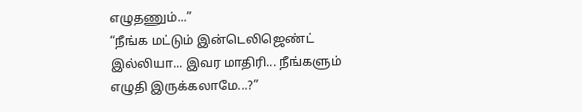எழுதணும்...”
“நீங்க மட்டும் இன்டெலிஜெண்ட் இல்லியா... இவர மாதிரி... நீங்களும் எழுதி இருக்கலாமே...?”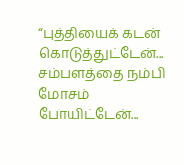“புத்தியைக் கடன் கொடுத்துட்டேன்... சம்பளத்தை நம்பி மோசம் போயிட்டேன்...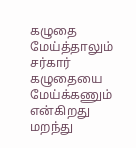கழுதை மேய்த்தாலும் சர்கார் கழுதையை மேய்க்கணும் என்கிறது மறந்து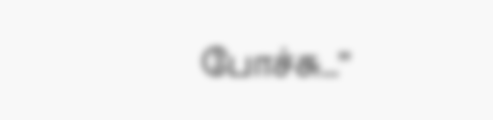போச்சு...”